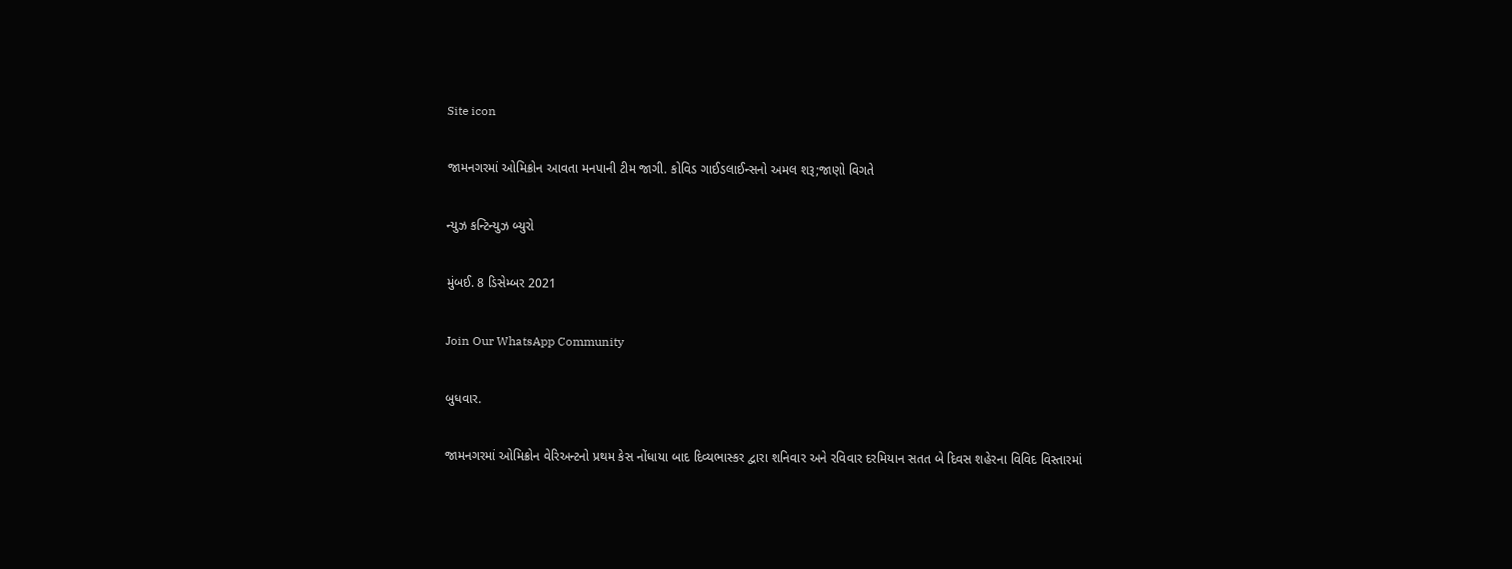Site icon

જામનગરમાં ઓમિક્રોન આવતા મનપાની ટીમ જાગી. કોવિડ ગાઈડલાઈન્સનો અમલ શરૂ;જાણો વિગતે

ન્યુઝ કન્ટિન્યુઝ બ્યુરો

મુંબઈ. 8 ડિસેમ્બર 2021

Join Our WhatsApp Community

બુધવાર.

જામનગરમાં ઓમિક્રોન વેરિઅન્ટનો પ્રથમ કેસ નોંધાયા બાદ દિવ્યભાસ્કર દ્વારા શનિવાર અને રવિવાર દરમિયાન સતત બે દિવસ શહેરના વિવિદ વિસ્તારમાં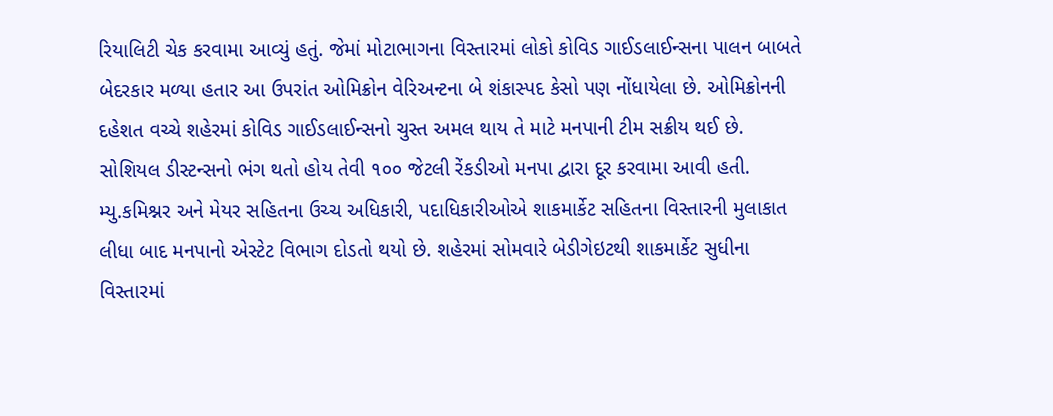રિયાલિટી ચેક કરવામા આવ્યું હતું. જેમાં મોટાભાગના વિસ્તારમાં લોકો કોવિડ ગાઈડલાઈન્સના પાલન બાબતે બેદરકાર મળ્યા હતાર આ ઉપરાંત ઓમિક્રોન વેરિઅન્ટના બે શંકાસ્પદ કેસો પણ નોંધાયેલા છે. ઓમિક્રોનની દહેશત વચ્ચે શહેરમાં કોવિડ ગાઈડલાઈન્સનો ચુસ્ત અમલ થાય તે માટે મનપાની ટીમ સક્રીય થઈ છે. સોશિયલ ડીસ્ટન્સનો ભંગ થતો હોય તેવી ૧૦૦ જેટલી રેંકડીઓ મનપા દ્વારા દૂર કરવામા આવી હતી. મ્યુ.કમિશ્નર અને મેયર સહિતના ઉચ્ચ અધિકારી, પદાધિકારીઓએ શાકમાર્કેટ સહિતના વિસ્તારની મુલાકાત લીધા બાદ મનપાનો એસ્ટેટ વિભાગ દોડતો થયો છે. શહેરમાં સોમવારે બેડીગેઇટથી શાકમાર્કેટ સુધીના વિસ્તારમાં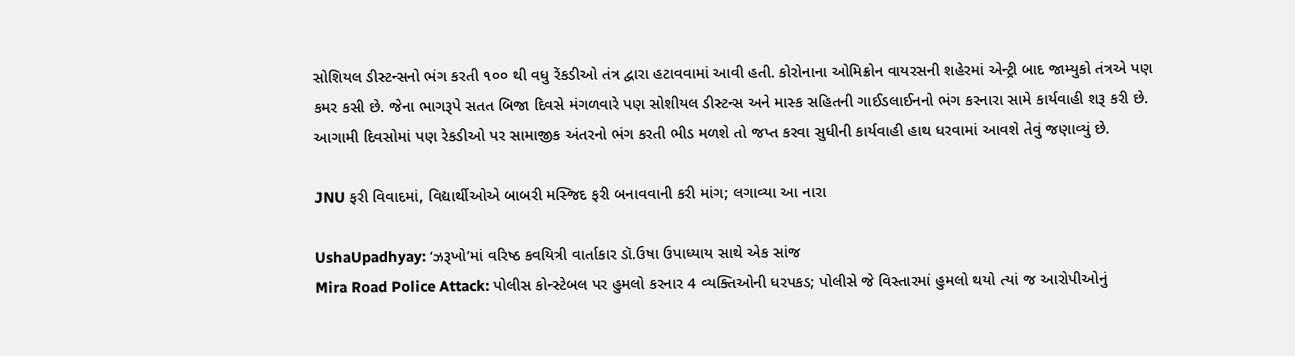સોશિયલ ડીસ્ટન્સનો ભંગ કરતી ૧૦૦ થી વધુ રેંકડીઓ તંત્ર દ્વારા હટાવવામાં આવી હતી. કોરોનાના ઓમિક્રોન વાયરસની શહેરમાં એન્ટ્રી બાદ જામ્યુકો તંત્રએ પણ કમર કસી છે. જેના ભાગરૂપે સતત બિજા દિવસે મંગળવારે પણ સોશીયલ ડીસ્ટન્સ અને માસ્ક સહિતની ગાઈડલાઈનનો ભંગ કરનારા સામે કાર્યવાહી શરૂ કરી છે. આગામી દિવસોમાં પણ રેકડીઓ પર સામાજીક અંતરનો ભંગ કરતી ભીડ મળશે તો જપ્ત કરવા સુધીની કાર્યવાહી હાથ ધરવામાં આવશે તેવું જણાવ્યું છે.

JNU ફરી વિવાદમાં, વિદ્યાર્થીઓએ બાબરી મસ્જિદ ફરી બનાવવાની કરી માંગ; લગાવ્યા આ નારા

UshaUpadhyay: ‘ઝરૂખો’માં વરિષ્ઠ કવયિત્રી વાર્તાકાર ડૉ.ઉષા ઉપાધ્યાય સાથે એક સાંજ
Mira Road Police Attack: પોલીસ કોન્સ્ટેબલ પર હુમલો કરનાર 4 વ્યક્તિઓની ધરપકડ; પોલીસે જે વિસ્તારમાં હુમલો થયો ત્યાં જ આરોપીઓનું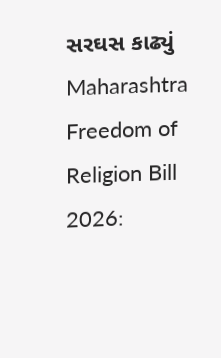સરઘસ કાઢ્યું
Maharashtra Freedom of Religion Bill 2026: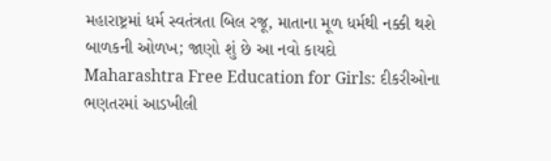મહારાષ્ટ્રમાં ધર્મ સ્વતંત્રતા બિલ રજૂ, માતાના મૂળ ધર્મથી નક્કી થશે બાળકની ઓળખ; જાણો શું છે આ નવો કાયદો
Maharashtra Free Education for Girls: દીકરીઓના ભણતરમાં આડખીલી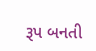રૂપ બનતી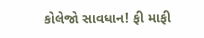કોલેજો સાવધાન! ફી માફી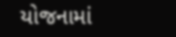યોજનામાં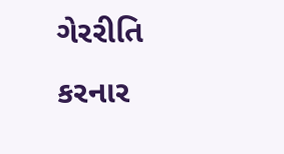ગેરરીતિ કરનાર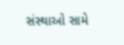સંસ્થાઓ સામે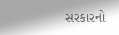સરકારનો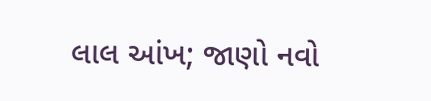લાલ આંખ; જાણો નવો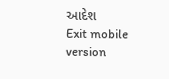આદેશ
Exit mobile version